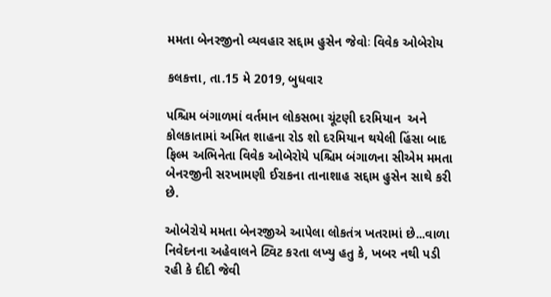મમતા બેનરજીનો વ્યવહાર સદ્દામ હુસેન જેવોઃ વિવેક ઓબેરોય

કલકત્તા, તા.15 મે 2019, બુધવાર

પશ્ચિમ બંગાળમાં વર્તમાન લોકસભા ચૂંટણી દરમિયાન  અને કોલકાતામાં અમિત શાહના રોડ શો દરમિયાન થયેલી હિંસા બાદ ફિલ્મ અભિનેતા વિવેક ઓબેરોયે પશ્ચિમ બંગાળના સીએમ મમતા બેનરજીની સરખામણી ઈરાકના તાનાશાહ સદ્દામ હુસેન સાથે કરી છે.

ઓબેરોયે મમતા બેનરજીએ આપેલા લોકતંત્ર ખતરામાં છે...વાળા નિવેદનના અહેવાલને ટ્વિટ કરતા લખ્યુ હતુ કે, ખબર નથી પડી રહી કે દીદી જેવી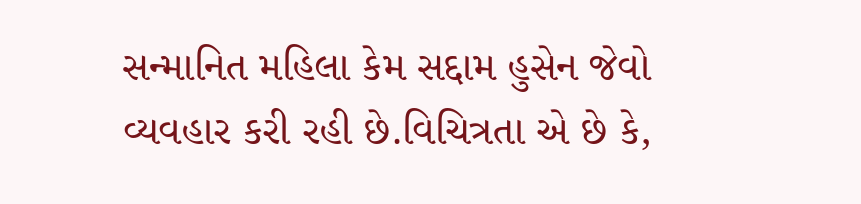સન્માનિત મહિલા કેમ સદ્દામ હુસેન જેવો વ્યવહાર કરી રહી છે.વિચિત્રતા એ છે કે,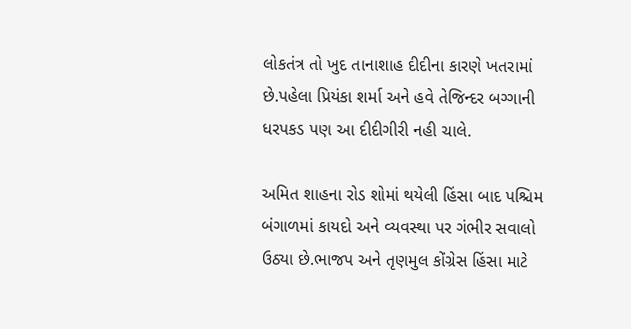લોકતંત્ર તો ખુદ તાનાશાહ દીદીના કારણે ખતરામાં છે.પહેલા પ્રિયંકા શર્મા અને હવે તેજિન્દર બગ્ગાની ધરપકડ પણ આ દીદીગીરી નહી ચાલે.

અમિત શાહના રોડ શોમાં થયેલી હિંસા બાદ પશ્ચિમ બંગાળમાં કાયદો અને વ્યવસ્થા પર ગંભીર સવાલો ઉઠ્યા છે.ભાજપ અને તૃણમુલ કોંગ્રેસ હિંસા માટે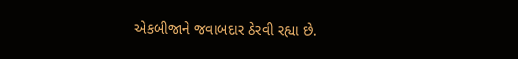એકબીજાને જવાબદાર ઠેરવી રહ્યા છે.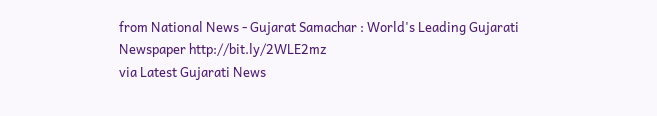from National News - Gujarat Samachar : World's Leading Gujarati Newspaper http://bit.ly/2WLE2mz
via Latest Gujarati News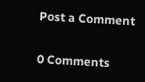Post a Comment

0 Comments